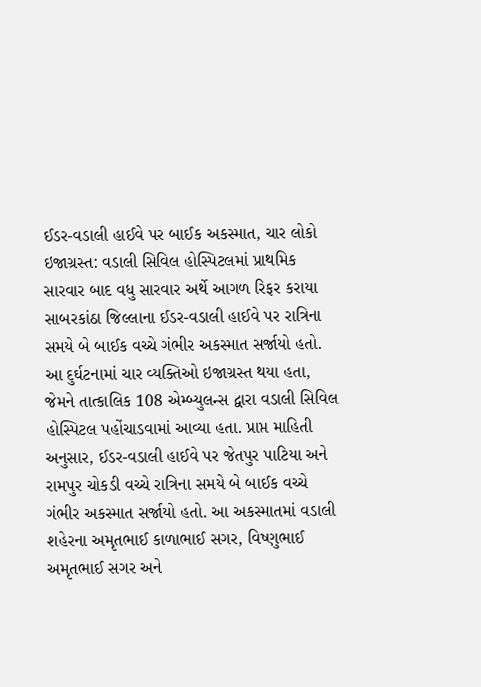ઈડર-વડાલી હાઈવે પર બાઈક અકસ્માત, ચાર લોકો ઇજાગ્રસ્ત: વડાલી સિવિલ હોસ્પિટલમાં પ્રાથમિક સારવાર બાદ વધુ સારવાર અર્થે આગળ રિફર કરાયા સાબરકાંઠા જિલ્લાના ઈડર-વડાલી હાઈવે પર રાત્રિના સમયે બે બાઈક વચ્ચે ગંભીર અકસ્માત સર્જાયો હતો. આ દુર્ઘટનામાં ચાર વ્યક્તિઓ ઇજાગ્રસ્ત થયા હતા, જેમને તાત્કાલિક 108 એમ્બ્યુલન્સ દ્વારા વડાલી સિવિલ હોસ્પિટલ પહોંચાડવામાં આવ્યા હતા. પ્રાપ્ત માહિતી અનુસાર, ઈડર-વડાલી હાઈવે પર જેતપુર પાટિયા અને રામપુર ચોકડી વચ્ચે રાત્રિના સમયે બે બાઈક વચ્ચે ગંભીર અકસ્માત સર્જાયો હતો. આ અકસ્માતમાં વડાલી શહેરના અમૃતભાઈ કાળાભાઈ સગર, વિષ્ણુભાઈ અમૃતભાઈ સગર અને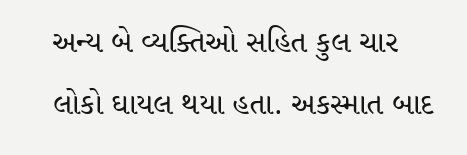અન્ય બે વ્યક્તિઓ સહિત કુલ ચાર લોકો ઘાયલ થયા હતા. અકસ્માત બાદ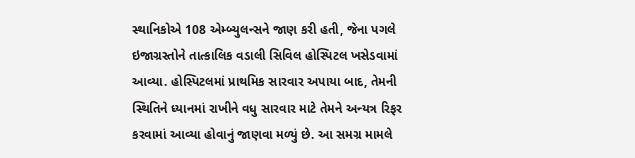સ્થાનિકોએ 108 એમ્બ્યુલન્સને જાણ કરી હતી, જેના પગલે ઇજાગ્રસ્તોને તાત્કાલિક વડાલી સિવિલ હોસ્પિટલ ખસેડવામાં આવ્યા. હોસ્પિટલમાં પ્રાથમિક સારવાર અપાયા બાદ, તેમની સ્થિતિને ધ્યાનમાં રાખીને વધુ સારવાર માટે તેમને અન્યત્ર રિફર કરવામાં આવ્યા હોવાનું જાણવા મળ્યું છે. આ સમગ્ર મામલે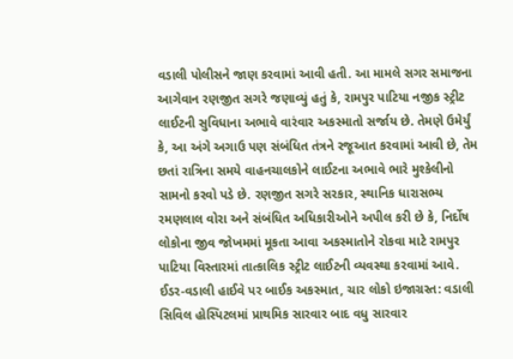વડાલી પોલીસને જાણ કરવામાં આવી હતી. આ મામલે સગર સમાજના આગેવાન રણજીત સગરે જણાવ્યું હતું કે, રામપુર પાટિયા નજીક સ્ટ્રીટ લાઈટની સુવિધાના અભાવે વારંવાર અકસ્માતો સર્જાય છે. તેમણે ઉમેર્યું કે, આ અંગે અગાઉ પણ સંબંધિત તંત્રને રજૂઆત કરવામાં આવી છે, તેમ છતાં રાત્રિના સમયે વાહનચાલકોને લાઈટના અભાવે ભારે મુશ્કેલીનો સામનો કરવો પડે છે. રણજીત સગરે સરકાર, સ્થાનિક ધારાસભ્ય રમણલાલ વોરા અને સંબંધિત અધિકારીઓને અપીલ કરી છે કે, નિર્દોષ લોકોના જીવ જોખમમાં મૂકતા આવા અકસ્માતોને રોકવા માટે રામપુર પાટિયા વિસ્તારમાં તાત્કાલિક સ્ટ્રીટ લાઈટની વ્યવસ્થા કરવામાં આવે.
ઈડર-વડાલી હાઈવે પર બાઈક અકસ્માત, ચાર લોકો ઇજાગ્રસ્ત: વડાલી સિવિલ હોસ્પિટલમાં પ્રાથમિક સારવાર બાદ વધુ સારવાર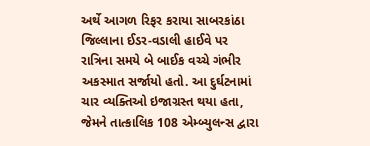અર્થે આગળ રિફર કરાયા સાબરકાંઠા જિલ્લાના ઈડર-વડાલી હાઈવે પર રાત્રિના સમયે બે બાઈક વચ્ચે ગંભીર અકસ્માત સર્જાયો હતો. આ દુર્ઘટનામાં ચાર વ્યક્તિઓ ઇજાગ્રસ્ત થયા હતા, જેમને તાત્કાલિક 108 એમ્બ્યુલન્સ દ્વારા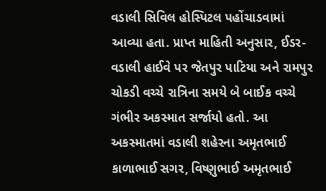વડાલી સિવિલ હોસ્પિટલ પહોંચાડવામાં આવ્યા હતા. પ્રાપ્ત માહિતી અનુસાર, ઈડર-વડાલી હાઈવે પર જેતપુર પાટિયા અને રામપુર ચોકડી વચ્ચે રાત્રિના સમયે બે બાઈક વચ્ચે ગંભીર અકસ્માત સર્જાયો હતો. આ અકસ્માતમાં વડાલી શહેરના અમૃતભાઈ કાળાભાઈ સગર, વિષ્ણુભાઈ અમૃતભાઈ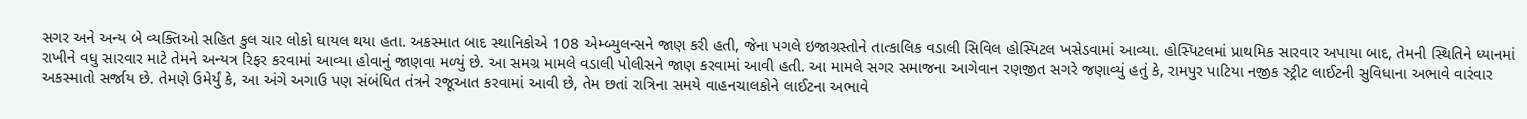સગર અને અન્ય બે વ્યક્તિઓ સહિત કુલ ચાર લોકો ઘાયલ થયા હતા. અકસ્માત બાદ સ્થાનિકોએ 108 એમ્બ્યુલન્સને જાણ કરી હતી, જેના પગલે ઇજાગ્રસ્તોને તાત્કાલિક વડાલી સિવિલ હોસ્પિટલ ખસેડવામાં આવ્યા. હોસ્પિટલમાં પ્રાથમિક સારવાર અપાયા બાદ, તેમની સ્થિતિને ધ્યાનમાં રાખીને વધુ સારવાર માટે તેમને અન્યત્ર રિફર કરવામાં આવ્યા હોવાનું જાણવા મળ્યું છે. આ સમગ્ર મામલે વડાલી પોલીસને જાણ કરવામાં આવી હતી. આ મામલે સગર સમાજના આગેવાન રણજીત સગરે જણાવ્યું હતું કે, રામપુર પાટિયા નજીક સ્ટ્રીટ લાઈટની સુવિધાના અભાવે વારંવાર અકસ્માતો સર્જાય છે. તેમણે ઉમેર્યું કે, આ અંગે અગાઉ પણ સંબંધિત તંત્રને રજૂઆત કરવામાં આવી છે, તેમ છતાં રાત્રિના સમયે વાહનચાલકોને લાઈટના અભાવે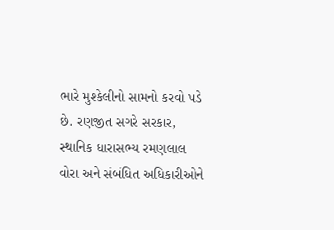ભારે મુશ્કેલીનો સામનો કરવો પડે છે. રણજીત સગરે સરકાર, સ્થાનિક ધારાસભ્ય રમણલાલ વોરા અને સંબંધિત અધિકારીઓને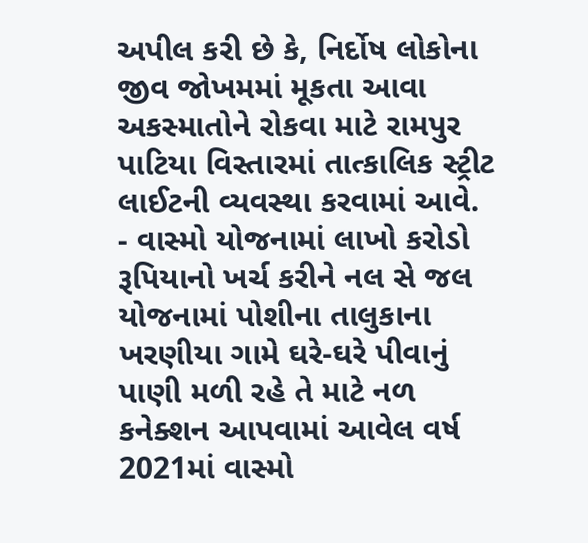અપીલ કરી છે કે, નિર્દોષ લોકોના જીવ જોખમમાં મૂકતા આવા અકસ્માતોને રોકવા માટે રામપુર પાટિયા વિસ્તારમાં તાત્કાલિક સ્ટ્રીટ લાઈટની વ્યવસ્થા કરવામાં આવે.
- વાસ્મો યોજનામાં લાખો કરોડો રૂપિયાનો ખર્ચ કરીને નલ સે જલ યોજનામાં પોશીના તાલુકાના ખરણીયા ગામે ઘરે-ઘરે પીવાનું પાણી મળી રહે તે માટે નળ કનેક્શન આપવામાં આવેલ વર્ષ 2021માં વાસ્મો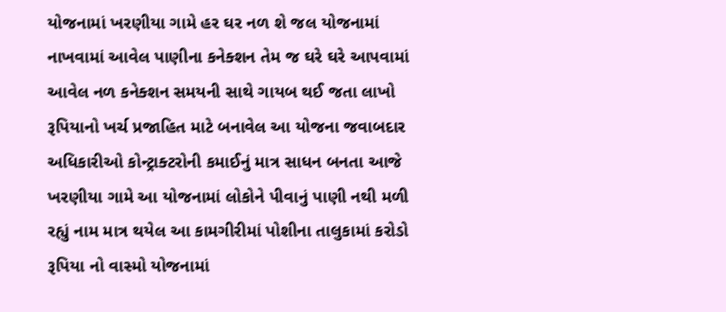યોજનામાં ખરણીયા ગામે હર ઘર નળ શે જલ યોજનામાં નાખવામાં આવેલ પાણીના કનેક્શન તેમ જ ઘરે ઘરે આપવામાં આવેલ નળ કનેક્શન સમયની સાથે ગાયબ થઈ જતા લાખો રૂપિયાનો ખર્ચ પ્રજાહિત માટે બનાવેલ આ યોજના જવાબદાર અધિકારીઓ કોન્ટ્રાક્ટરોની કમાઈનું માત્ર સાધન બનતા આજે ખરણીયા ગામે આ યોજનામાં લોકોને પીવાનું પાણી નથી મળી રહ્યું નામ માત્ર થયેલ આ કામગીરીમાં પોશીના તાલુકામાં કરોડો રૂપિયા નો વાસ્મો યોજનામાં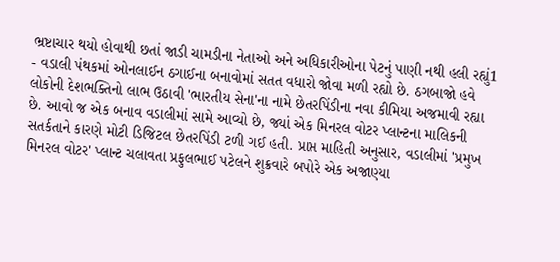ભ્રષ્ટાચાર થયો હોવાથી છતાં જાડી ચામડીના નેતાઓ અને અધિકારીઓના પેટનું પાણી નથી હલી રહ્યું1
- વડાલી પંથકમાં ઓનલાઈન ઠગાઈના બનાવોમાં સતત વધારો જોવા મળી રહ્યો છે. ઠગબાજો હવે લોકોની દેશભક્તિનો લાભ ઉઠાવી 'ભારતીય સેના'ના નામે છેતરપિંડીના નવા કીમિયા અજમાવી રહ્યા છે. આવો જ એક બનાવ વડાલીમાં સામે આવ્યો છે, જ્યાં એક મિનરલ વોટર પ્લાન્ટના માલિકની સતર્કતાને કારણે મોટી ડિજિટલ છેતરપિંડી ટળી ગઈ હતી. પ્રાપ્ત માહિતી અનુસાર, વડાલીમાં 'પ્રમુખ મિનરલ વોટર' પ્લાન્ટ ચલાવતા પ્રફુલભાઈ પટેલને શુક્રવારે બપોરે એક અજાણ્યા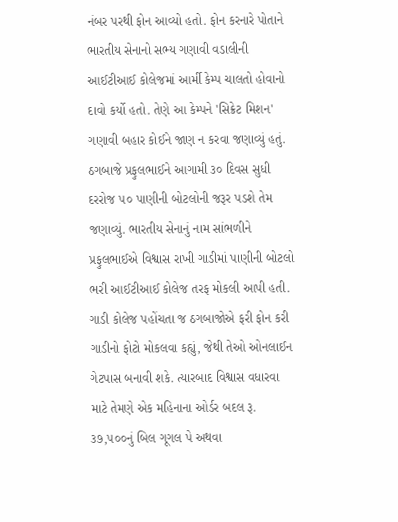નંબર પરથી ફોન આવ્યો હતો. ફોન કરનારે પોતાને ભારતીય સેનાનો સભ્ય ગણાવી વડાલીની આઈટીઆઈ કોલેજમાં આર્મી કેમ્પ ચાલતો હોવાનો દાવો કર્યો હતો. તેણે આ કેમ્પને 'સિક્રેટ મિશન' ગણાવી બહાર કોઈને જાણ ન કરવા જણાવ્યું હતું. ઠગબાજે પ્રફુલભાઈને આગામી ૩૦ દિવસ સુધી દરરોજ ૫૦ પાણીની બોટલોની જરૂર પડશે તેમ જણાવ્યું. ભારતીય સેનાનું નામ સાંભળીને પ્રફુલભાઈએ વિશ્વાસ રાખી ગાડીમાં પાણીની બોટલો ભરી આઈટીઆઈ કોલેજ તરફ મોકલી આપી હતી. ગાડી કોલેજ પહોંચતા જ ઠગબાજોએ ફરી ફોન કરી ગાડીનો ફોટો મોકલવા કહ્યું, જેથી તેઓ ઓનલાઈન ગેટપાસ બનાવી શકે. ત્યારબાદ વિશ્વાસ વધારવા માટે તેમણે એક મહિનાના ઓર્ડર બદલ રૂ. ૩૭,૫૦૦નું બિલ ગૂગલ પે અથવા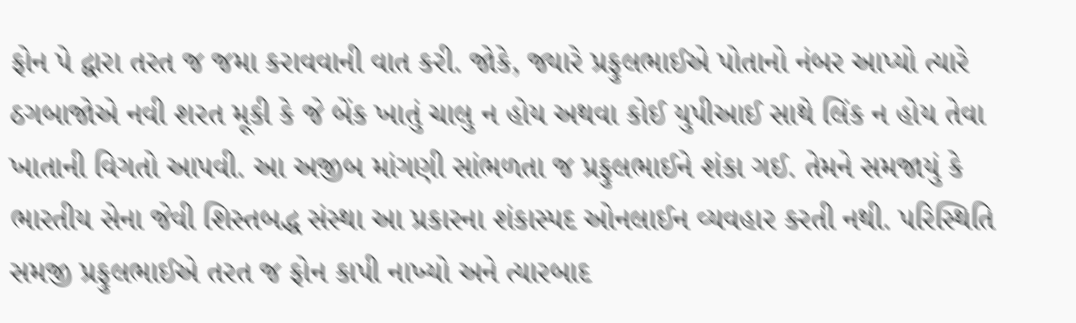ફોન પે દ્વારા તરત જ જમા કરાવવાની વાત કરી. જોકે, જ્યારે પ્રફુલભાઈએ પોતાનો નંબર આપ્યો ત્યારે ઠગબાજોએ નવી શરત મૂકી કે જે બેંક ખાતું ચાલુ ન હોય અથવા કોઈ યુપીઆઈ સાથે લિંક ન હોય તેવા ખાતાની વિગતો આપવી. આ અજીબ માંગણી સાંભળતા જ પ્રફુલભાઈને શંકા ગઈ. તેમને સમજાયું કે ભારતીય સેના જેવી શિસ્તબદ્ધ સંસ્થા આ પ્રકારના શંકાસ્પદ ઓનલાઈન વ્યવહાર કરતી નથી. પરિસ્થિતિ સમજી પ્રફુલભાઈએ તરત જ ફોન કાપી નાખ્યો અને ત્યારબાદ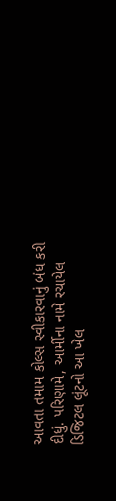આવતા તમામ કોલ્સ સ્વીકારવાનું બંધ કરી દીધું. પરિણામે, આર્મીના નામે રચાયેલ ડિજિટલ લૂંટનો આ ખેલ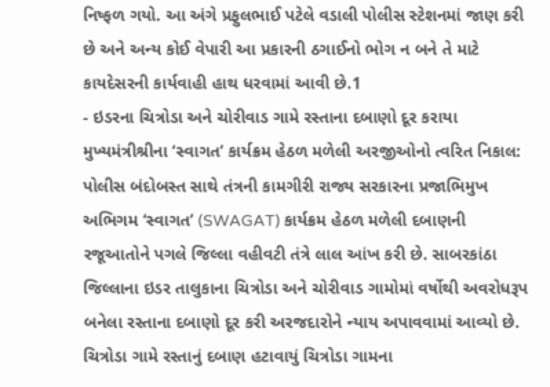નિષ્ફળ ગયો. આ અંગે પ્રફુલભાઈ પટેલે વડાલી પોલીસ સ્ટેશનમાં જાણ કરી છે અને અન્ય કોઈ વેપારી આ પ્રકારની ઠગાઈનો ભોગ ન બને તે માટે કાયદેસરની કાર્યવાહી હાથ ધરવામાં આવી છે.1
- ઇડરના ચિત્રોડા અને ચોરીવાડ ગામે રસ્તાના દબાણો દૂર કરાયા મુખ્યમંત્રીશ્રીના ‘સ્વાગત’ કાર્યક્રમ હેઠળ મળેલી અરજીઓનો ત્વરિત નિકાલ: પોલીસ બંદોબસ્ત સાથે તંત્રની કામગીરી રાજ્ય સરકારના પ્રજાભિમુખ અભિગમ ‘સ્વાગત’ (SWAGAT) કાર્યક્રમ હેઠળ મળેલી દબાણની રજૂઆતોને પગલે જિલ્લા વહીવટી તંત્રે લાલ આંખ કરી છે. સાબરકાંઠા જિલ્લાના ઇડર તાલુકાના ચિત્રોડા અને ચોરીવાડ ગામોમાં વર્ષોથી અવરોધરૂપ બનેલા રસ્તાના દબાણો દૂર કરી અરજદારોને ન્યાય અપાવવામાં આવ્યો છે. ચિત્રોડા ગામે રસ્તાનું દબાણ હટાવાયું ચિત્રોડા ગામના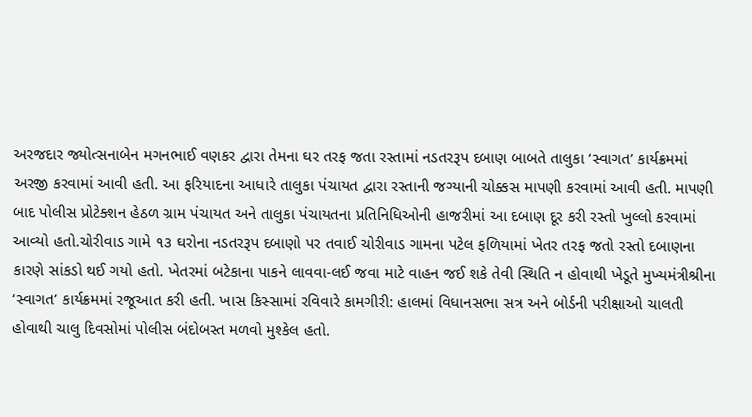અરજદાર જ્યોત્સનાબેન મગનભાઈ વણકર દ્વારા તેમના ઘર તરફ જતા રસ્તામાં નડતરરૂપ દબાણ બાબતે તાલુકા ‘સ્વાગત’ કાર્યક્રમમાં અરજી કરવામાં આવી હતી. આ ફરિયાદના આધારે તાલુકા પંચાયત દ્વારા રસ્તાની જગ્યાની ચોક્કસ માપણી કરવામાં આવી હતી. માપણી બાદ પોલીસ પ્રોટેક્શન હેઠળ ગ્રામ પંચાયત અને તાલુકા પંચાયતના પ્રતિનિધિઓની હાજરીમાં આ દબાણ દૂર કરી રસ્તો ખુલ્લો કરવામાં આવ્યો હતો.ચોરીવાડ ગામે ૧૩ ઘરોના નડતરરૂપ દબાણો પર તવાઈ ચોરીવાડ ગામના પટેલ ફળિયામાં ખેતર તરફ જતો રસ્તો દબાણના કારણે સાંકડો થઈ ગયો હતો. ખેતરમાં બટેકાના પાકને લાવવા-લઈ જવા માટે વાહન જઈ શકે તેવી સ્થિતિ ન હોવાથી ખેડૂતે મુખ્યમંત્રીશ્રીના ‘સ્વાગત’ કાર્યક્રમમાં રજૂઆત કરી હતી. ખાસ કિસ્સામાં રવિવારે કામગીરી: હાલમાં વિધાનસભા સત્ર અને બોર્ડની પરીક્ષાઓ ચાલતી હોવાથી ચાલુ દિવસોમાં પોલીસ બંદોબસ્ત મળવો મુશ્કેલ હતો.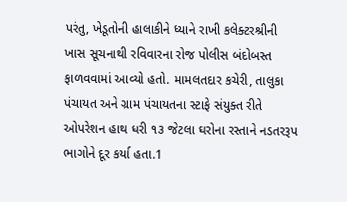પરંતુ, ખેડૂતોની હાલાકીને ધ્યાને રાખી કલેક્ટરશ્રીની ખાસ સૂચનાથી રવિવારના રોજ પોલીસ બંદોબસ્ત ફાળવવામાં આવ્યો હતો. મામલતદાર કચેરી, તાલુકા પંચાયત અને ગ્રામ પંચાયતના સ્ટાફે સંયુક્ત રીતે ઓપરેશન હાથ ધરી ૧૩ જેટલા ઘરોના રસ્તાને નડતરરૂપ ભાગોને દૂર કર્યા હતા.1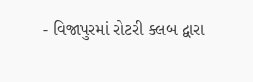- વિજાપુરમાં રોટરી ક્લબ દ્વારા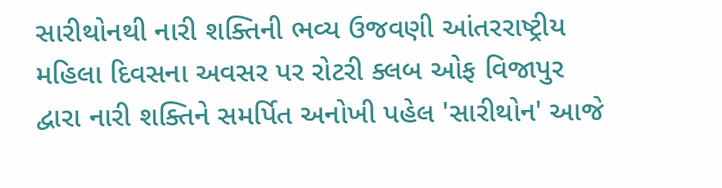સારીથોનથી નારી શક્તિની ભવ્ય ઉજવણી આંતરરાષ્ટ્રીય મહિલા દિવસના અવસર પર રોટરી ક્લબ ઓફ વિજાપુર દ્વારા નારી શક્તિને સમર્પિત અનોખી પહેલ 'સારીથોન' આજે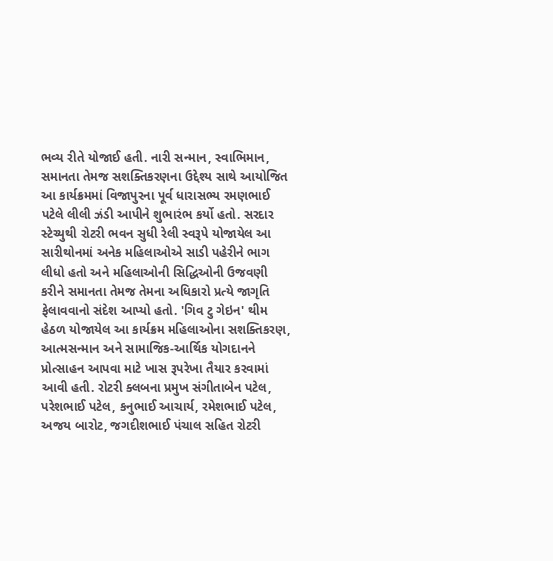ભવ્ય રીતે યોજાઈ હતી. નારી સન્માન, સ્વાભિમાન, સમાનતા તેમજ સશક્તિકરણના ઉદ્દેશ્ય સાથે આયોજિત આ કાર્યક્રમમાં વિજાપુરના પૂર્વ ધારાસભ્ય રમણભાઈ પટેલે લીલી ઝંડી આપીને શુભારંભ કર્યો હતો. સરદાર સ્ટેચ્યુથી રોટરી ભવન સુધી રેલી સ્વરૂપે યોજાયેલ આ સારીથોનમાં અનેક મહિલાઓએ સાડી પહેરીને ભાગ લીધો હતો અને મહિલાઓની સિદ્ધિઓની ઉજવણી કરીને સમાનતા તેમજ તેમના અધિકારો પ્રત્યે જાગૃતિ ફેલાવવાનો સંદેશ આપ્યો હતો. 'ગિવ ટુ ગેઇન' થીમ હેઠળ યોજાયેલ આ કાર્યક્રમ મહિલાઓના સશક્તિકરણ, આત્મસન્માન અને સામાજિક-આર્થિક યોગદાનને પ્રોત્સાહન આપવા માટે ખાસ રૂપરેખા તૈયાર કરવામાં આવી હતી. રોટરી ક્લબના પ્રમુખ સંગીતાબેન પટેલ, પરેશભાઈ પટેલ, કનુભાઈ આચાર્ય, રમેશભાઈ પટેલ, અજય બારોટ, જગદીશભાઈ પંચાલ સહિત રોટરી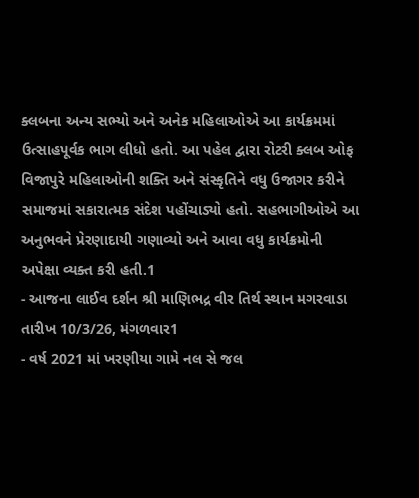ક્લબના અન્ય સભ્યો અને અનેક મહિલાઓએ આ કાર્યક્રમમાં ઉત્સાહપૂર્વક ભાગ લીધો હતો. આ પહેલ દ્વારા રોટરી ક્લબ ઓફ વિજાપુરે મહિલાઓની શક્તિ અને સંસ્કૃતિને વધુ ઉજાગર કરીને સમાજમાં સકારાત્મક સંદેશ પહોંચાડ્યો હતો. સહભાગીઓએ આ અનુભવને પ્રેરણાદાયી ગણાવ્યો અને આવા વધુ કાર્યક્રમોની અપેક્ષા વ્યક્ત કરી હતી.1
- આજના લાઈવ દર્શન શ્રી માણિભદ્ર વીર તિર્થ સ્થાન મગરવાડા તારીખ 10/3/26, મંગળવાર1
- વર્ષ 2021 માં ખરણીયા ગામે નલ સે જલ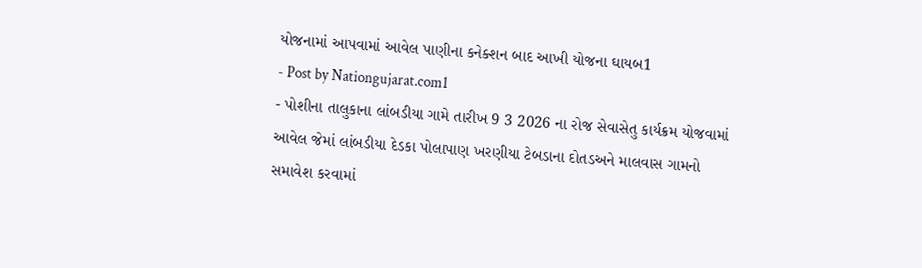યોજનામાં આપવામાં આવેલ પાણીના કનેક્શન બાદ આખી યોજના ઘાયબ1
- Post by Nationgujarat.com1
- પોશીના તાલુકાના લાંબડીયા ગામે તારીખ 9 3 2026 ના રોજ સેવાસેતુ કાર્યક્રમ યોજવામાં આવેલ જેમાં લાંબડીયા દેડકા પોલાપાણ ખરણીયા ટેબડાના દોતડઅને માલવાસ ગામનો સમાવેશ કરવામાં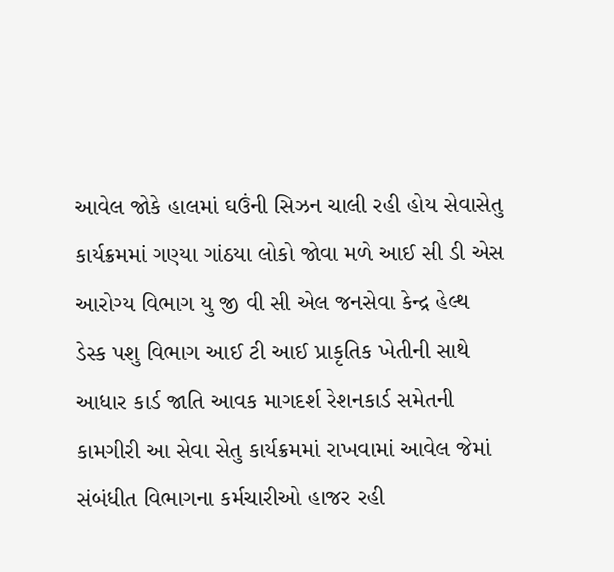આવેલ જોકે હાલમાં ઘઉંની સિઝન ચાલી રહી હોય સેવાસેતુ કાર્યક્રમમાં ગણ્યા ગાંઠયા લોકો જોવા મળે આઈ સી ડી એસ આરોગ્ય વિભાગ યુ જી વી સી એલ જનસેવા કેન્દ્ર હેલ્થ ડેસ્ક પશુ વિભાગ આઈ ટી આઈ પ્રાકૃતિક ખેતીની સાથે આધાર કાર્ડ જાતિ આવક માગદર્શ રેશનકાર્ડ સમેતની કામગીરી આ સેવા સેતુ કાર્યક્રમમાં રાખવામાં આવેલ જેમાં સંબંધીત વિભાગના કર્મચારીઓ હાજર રહી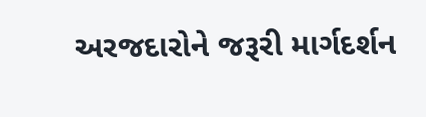અરજદારોને જરૂરી માર્ગદર્શન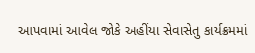આપવામાં આવેલ જોકે અહીંયા સેવાસેતુ કાર્યક્રમમાં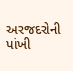અરજદરોની પાંખી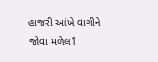હાજરી આંખે વાગીને જોવા મળેલ1